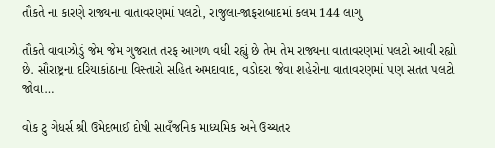તૌકતે ના કારણે રાજ્યના વાતાવરણમાં પલટો, રાજુલા-જાફરાબાદમાં કલમ 144 લાગુ

તૌકતે વાવાઝોડું જેમ જેમ ગુજરાત તરફ આગળ વધી રહ્યું છે તેમ તેમ રાજ્યના વાતાવરણમાં પલટો આવી રહ્યો છે. સૌરાષ્ટ્રના દરિયાકાંઠાના વિસ્તારો સહિત અમદાવાદ, વડોદરા જેવા શહેરોના વાતાવરણમાં પણ સતત પલટો જોવા…

વોક ટુ ગેધર્સ શ્રી ઉમેદભાઈ દોષી સાવઁજનિક માધ્યમિક અને ઉચ્ચતર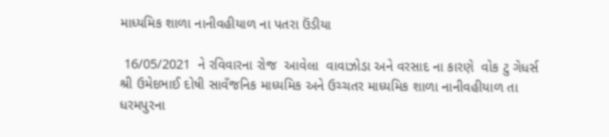માધ્યમિક શાળા નાનીવહીયાળ ના પતરા ઉંડીયા

 16/05/2021  ને રવિવારના રોજ  આવેલા  વાવાઝોડા અને વરસાદ ના કારણે  વોક ટુ ગેધર્સ શ્રી ઉમેદભાઈ દોષી સાવઁજનિક માધ્યમિક અને ઉચ્ચતર માધ્યમિક શાળા નાનીવહીયાળ તા ધરમપુરના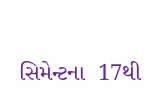સિમેન્ટના  17થી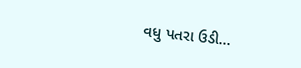વધુ પતરા ઉડી…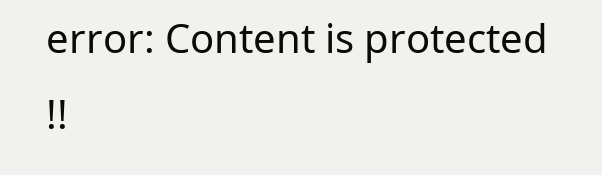error: Content is protected !!